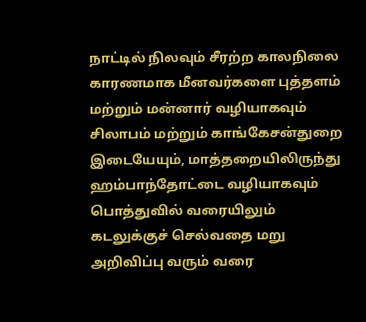நாட்டில் நிலவும் சீரற்ற காலநிலை காரணமாக மீனவர்களை புத்தளம் மற்றும் மன்னார் வழியாகவும் சிலாபம் மற்றும் காங்கேசன்துறை இடையேயும், மாத்தறையிலிருந்து ஹம்பாந்தோட்டை வழியாகவும் பொத்துவில் வரையிலும் கடலுக்குச் செல்வதை மறு அறிவிப்பு வரும் வரை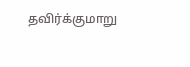தவிர்க்குமாறு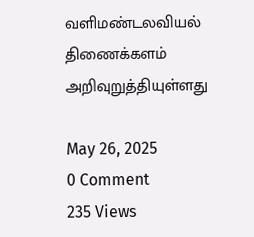வளிமண்டலவியல் திணைக்களம் அறிவுறுத்தியுள்ளது

May 26, 2025
0 Comment
235 Views